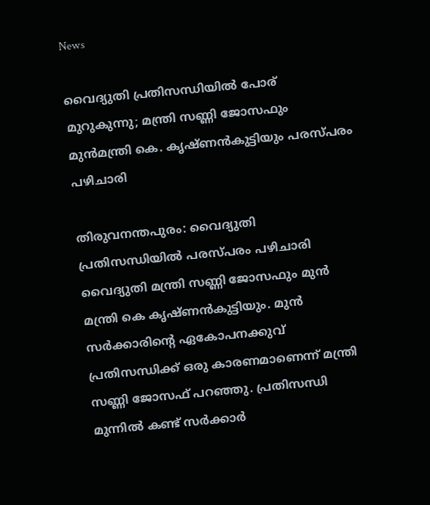News

വൈദ്യുതി പ്രതിസന്ധിയിൽ പോര് മുറുകുന്നു; മന്ത്രി സണ്ണി ജോസഫും മുൻമന്ത്രി കെ. കൃഷ്ണൻകുട്ടിയും പരസ്പരം പഴിചാരി

തിരുവനന്തപുരം: വൈദ്യുതി പ്രതിസന്ധിയില്‍ പരസ്പരം പഴിചാരി വൈദ്യുതി മന്ത്രി സണ്ണി ജോസഫും മുന്‍ മന്ത്രി കെ കൃഷ്ണന്‍കുട്ടിയും. മുന്‍ സര്‍ക്കാരിന്റെ ഏകോപനക്കുവ് പ്രതിസന്ധിക്ക് ഒരു കാരണമാണെന്ന് മന്ത്രി സണ്ണി ജോസഫ് പറഞ്ഞു. പ്രതിസന്ധി മുന്നില്‍ കണ്ട് സർക്കാർ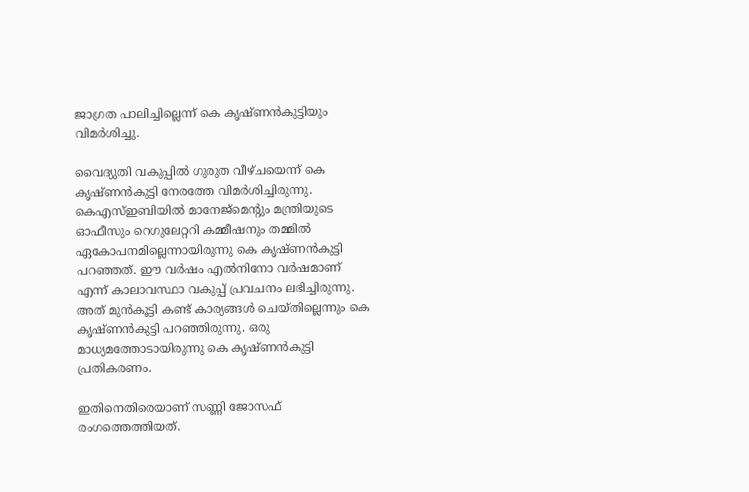ജാഗ്രത പാലിച്ചില്ലെന്ന് കെ കൃഷ്ണന്‍കുട്ടിയും വിമര്‍ശിച്ചു.

വൈദ്യുതി വകുപ്പില്‍ ഗുരുത വീഴ്ചയെന്ന് കെ കൃഷ്ണന്‍കുട്ടി നേരത്തേ വിമര്‍ശിച്ചിരുന്നു. കെഎസ്ഇബിയില്‍ മാനേജ്‌മെന്റും മന്ത്രിയുടെ ഓഫീസും റെഗുലേറ്ററി കമ്മീഷനും തമ്മില്‍ ഏകോപനമില്ലെന്നായിരുന്നു കെ കൃഷ്ണന്‍കുട്ടി പറഞ്ഞത്. ഈ വർഷം എൽനിനോ വർഷമാണ് എന്ന് കാലാവസ്ഥാ വകുപ്പ് പ്രവചനം ലഭിച്ചിരുന്നു. അത് മുൻകൂട്ടി കണ്ട് കാര്യങ്ങൾ ചെയ്തില്ലെന്നും കെ കൃഷ്ണൻകുട്ടി പറഞ്ഞിരുന്നു. ഒരു മാധ്യമത്തോടായിരുന്നു കെ കൃഷ്ണന്‍കുട്ടി പ്രതികരണം.

ഇതിനെതിരെയാണ് സണ്ണി ജോസഫ് രംഗത്തെത്തിയത്.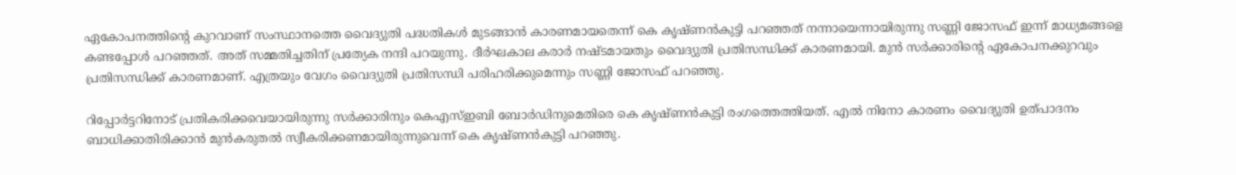ഏകോപനത്തിന്റെ കുറവാണ് സംസ്ഥാനത്തെ വൈദ്യുതി പദ്ധതികള്‍ മുടങ്ങാന്‍ കാരണമായതെന്ന് കെ കൃഷ്ണന്‍കുട്ടി പറഞ്ഞത് നന്നായെന്നായിരുന്നു സണ്ണി ജോസഫ് ഇന്ന് മാധ്യമങ്ങളെ കണ്ടപ്പോൾ പറഞ്ഞത്. അത് സമ്മതിച്ചതിന് പ്രത്യേക നന്ദി പറയുന്നു. ദീര്‍ഘകാല കരാര്‍ നഷ്ടമായതും വൈദ്യുതി പ്രതിസന്ധിക്ക് കാരണമായി. മുന്‍ സര്‍ക്കാരിന്റെ ഏകോപനക്കുറവും പ്രതിസന്ധിക്ക് കാരണമാണ്. എത്രയും വേഗം വൈദ്യുതി പ്രതിസന്ധി പരിഹരിക്കുമെന്നും സണ്ണി ജോസഫ് പറഞ്ഞു.

റിപ്പോര്‍ട്ടറിനോട് പ്രതികരിക്കവെയായിരുന്നു സര്‍ക്കാരിനും കെഎസ്ഇബി ബോര്‍ഡിനുമെതിരെ കെ കൃഷ്ണന്‍കുട്ടി രംഗത്തെത്തിയത്. എല്‍ നിനോ കാരണം വൈദ്യുതി ഉത്പാദനം ബാധിക്കാതിരിക്കാന്‍ മുന്‍കരുതല്‍ സ്വീകരിക്കണമായിരുന്നുവെന്ന് കെ കൃഷ്ണന്‍കുട്ടി പറഞ്ഞു.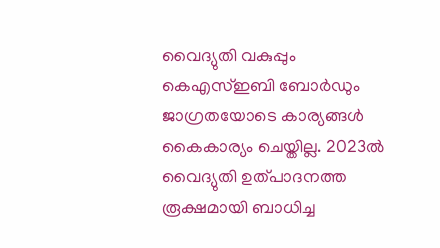വൈദ്യുതി വകുപ്പും കെഎസ്ഇബി ബോര്‍ഡും ജാഗ്രതയോടെ കാര്യങ്ങള്‍ കൈകാര്യം ചെയ്തില്ല. 2023ല്‍ വൈദ്യുതി ഉത്പാദനത്ത രൂക്ഷമായി ബാധിച്ച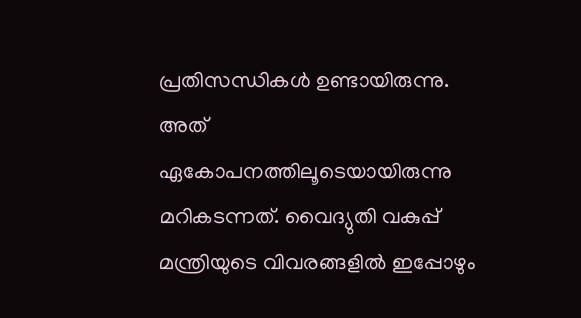പ്രതിസന്ധികള്‍ ഉണ്ടായിരുന്നു. അത് ഏകോപനത്തിലൂടെയായിരുന്നു മറികടന്നത്. വൈദ്യുതി വകുപ്പ് മന്ത്രിയുടെ വിവരങ്ങളില്‍ ഇപ്പോഴും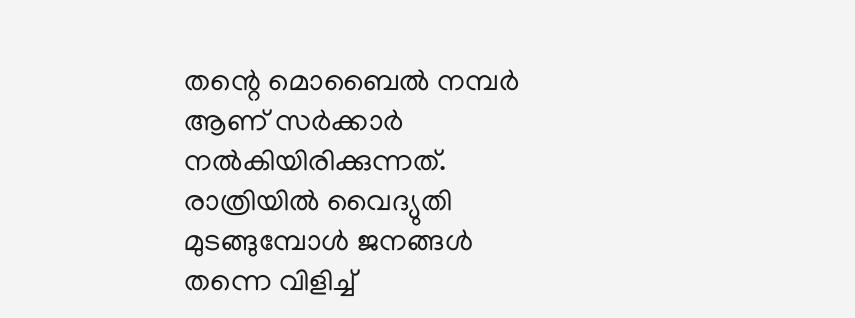തന്റെ മൊബൈല്‍ നമ്പര്‍ ആണ് സര്‍ക്കാര്‍ നല്‍കിയിരിക്കുന്നത്. രാത്രിയില്‍ വൈദ്യുതി മുടങ്ങുമ്പോള്‍ ജനങ്ങള്‍ തന്നെ വിളിച്ച്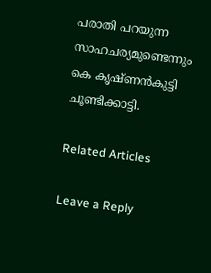പരാതി പറയുന്ന സാഹചര്യമുണ്ടെന്നും കെ കൃഷ്ണന്‍കുട്ടി ചൂണ്ടിക്കാട്ടി.

Related Articles

Leave a Reply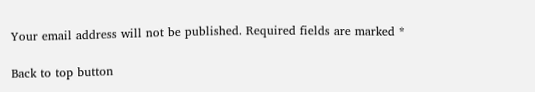Your email address will not be published. Required fields are marked *

Back to top button